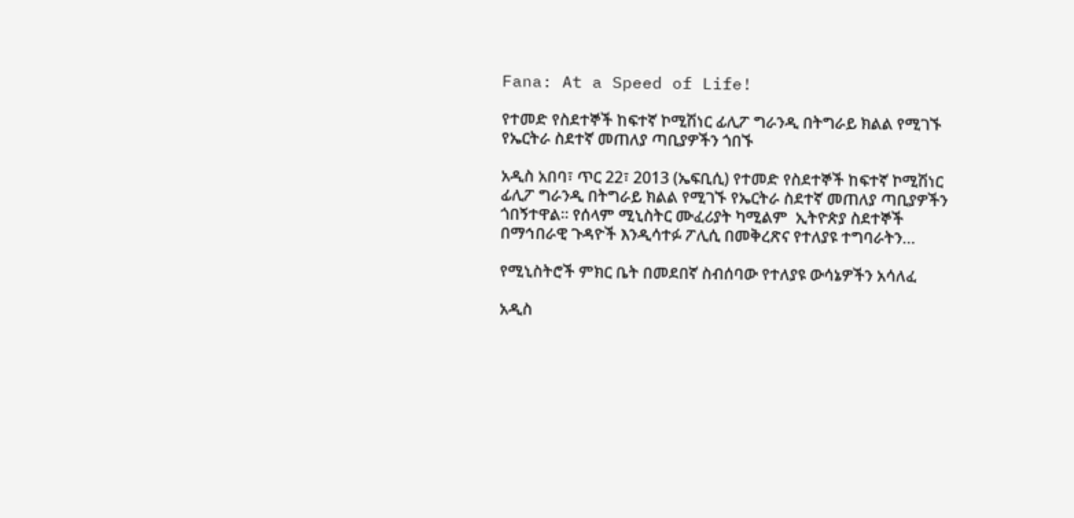Fana: At a Speed of Life!

የተመድ የስደተኞች ከፍተኛ ኮሚሽነር ፊሊፖ ግራንዲ በትግራይ ክልል የሚገኙ የኤርትራ ስደተኛ መጠለያ ጣቢያዎችን ጎበኙ

አዲስ አበባ፣ ጥር 22፣ 2013 (ኤፍቢሲ) የተመድ የስደተኞች ከፍተኛ ኮሚሽነር ፊሊፖ ግራንዲ በትግራይ ክልል የሚገኙ የኤርትራ ስደተኛ መጠለያ ጣቢያዎችን ጎበኝተዋል፡፡ የሰላም ሚኒስትር ሙፈሪያት ካሚልም  ኢትዮጵያ ስደተኞች በማኅበራዊ ጉዳዮች እንዲሳተፉ ፖሊሲ በመቅረጽና የተለያዩ ተግባራትን…

የሚኒስትሮች ምክር ቤት በመደበኛ ስብሰባው የተለያዩ ውሳኔዎችን አሳለፈ

አዲስ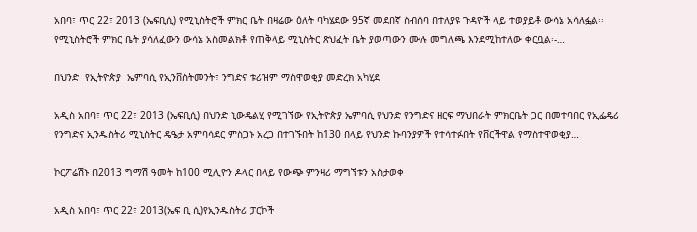አበባ፣ ጥር 22፣ 2013 (ኤፍቢሲ) የሚኒስትሮች ምክር ቤት በዛሬው ዕለት ባካሄደው 95ኛ መደበኛ ስብሰባ በተለያዩ ጉዳዮች ላይ ተወያይቶ ውሳኔ አሳለፏል፡፡ የሚኒስትሮች ምክር ቤት ያሳለፈውን ውሳኔ አስመልክቶ የጠቅላይ ሚኒስትር ጽህፈት ቤት ያወጣውን ሙሉ መግለጫ እንደሚከተለው ቀርቧል፡-…

በህንድ  የኢትዮጵያ  ኤምባሲ የኢንቨስትመንት፣ ንግድና ቱሪዝም ማስዋወቂያ መድረክ አካሂደ

አዲስ አበባ፣ ጥር 22፣ 2013 (ኤፍቢሲ) በህንድ ኒውዴልሂ የሚገኘው የኢትዮጵያ ኤምባሲ የህንድ የንግድና ዘርፍ ማህበራት ምክርቤት ጋር በመተባበር የኢፌዴሪ የንግድና ኢንዱስትሪ ሚኒስትር ዴዔታ አምባሳደር ምስጋኑ አረጋ በተገኙበት ከ130 በላይ የህንድ ኩባንያዎች የተሳተፉበት የቨርችዋል የማስተዋወቂያ…

ኮርፖሬሽኑ በ2013 ግማሽ ዓመት ከ100 ሚሊዮን ዶላር በላይ የውጭ ምንዛሪ ማግኘቱን አስታወቀ

አዲስ አበባ፣ ጥር 22፣ 2013(ኤፍ ቢ ሲ)የኢንዱስትሪ ፓርኮች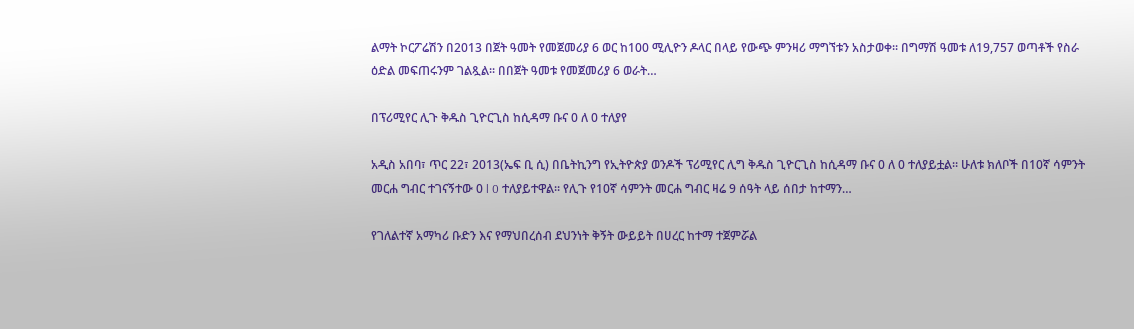ልማት ኮርፖሬሽን በ2013 በጀት ዓመት የመጀመሪያ 6 ወር ከ100 ሚሊዮን ዶላር በላይ የውጭ ምንዛሪ ማግኘቱን አስታወቀ፡፡ በግማሽ ዓመቱ ለ19,757 ወጣቶች የስራ ዕድል መፍጠሩንም ገልጿል፡፡ በበጀት ዓመቱ የመጀመሪያ 6 ወራት…

በፕሪሚየር ሊጉ ቅዱስ ጊዮርጊስ ከሲዳማ ቡና 0 ለ 0 ተለያየ

አዲስ አበባ፣ ጥር 22፣ 2013(ኤፍ ቢ ሲ) በቤትኪንግ የኢትዮጵያ ወንዶች ፕሪሚየር ሊግ ቅዱስ ጊዮርጊስ ከሲዳማ ቡና 0 ለ 0 ተለያይቷል። ሁለቱ ክለቦች በ10ኛ ሳምንት መርሐ ግብር ተገናኝተው 0 l 0 ተለያይተዋል፡፡ የሊጉ የ10ኛ ሳምንት መርሐ ግብር ዛሬ 9 ሰዓት ላይ ሰበታ ከተማን…

የገለልተኛ አማካሪ ቡድን እና የማህበረሰብ ደህንነት ቅኝት ውይይት በሀረር ከተማ ተጀምሯል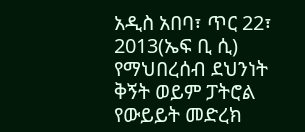አዲስ አበባ፣ ጥር 22፣ 2013(ኤፍ ቢ ሲ) የማህበረሰብ ደህንነት ቅኝት ወይም ፓትሮል የውይይት መድረክ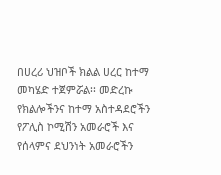በሀረሪ ህዝቦች ክልል ሀረር ከተማ መካሄድ ተጀምሯል፡፡ መድረኩ የክልሎችንና ከተማ አስተዳደሮችን የፖሊስ ኮሚሽን አመራሮች እና የሰላምና ደህንነት አመራሮችን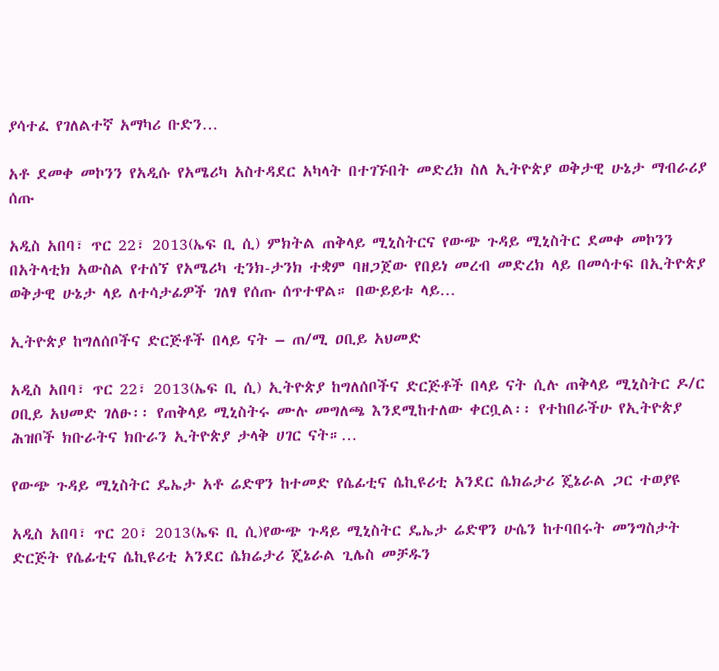ያሳተፈ የገለልተኛ አማካሪ ቡድን…

አቶ ደመቀ መኮንን የአዲሱ የአሜሪካ አስተዳደር አካላት በተገኙበት መድረክ ስለ ኢትዮጵያ ወቅታዊ ሁኔታ ማብራሪያ ሰጡ

አዲስ አበባ፣ ጥር 22፣ 2013(ኤፍ ቢ ሲ) ምክትል ጠቅላይ ሚኒስትርና የውጭ ጉዳይ ሚኒስትር ደመቀ መኮንን በአትላቲክ አውስል የተሰኘ የአሜሪካ ቲንክ-ታንክ ተቋም ባዘጋጀው የበይነ መረብ መድረክ ላይ በመሳተፍ በኢትዮጵያ ወቅታዊ ሁኔታ ላይ ለተሳታፊዎች ገለፃ የሰጡ ሰጥተዋል። በውይይቱ ላይ…

ኢትዮጵያ ከግለሰቦችና ድርጅቶች በላይ ናት – ጠ/ሚ ዐቢይ አህመድ

አዲስ አበባ፣ ጥር 22፣ 2013(ኤፍ ቢ ሲ) ኢትዮጵያ ከግለሰቦችና ድርጅቶች በላይ ናት ሲሉ ጠቅላይ ሚኒስትር ዶ/ር ዐቢይ አህመድ ገለፁ፡፡ የጠቅላይ ሚኒስትሩ ሙሉ መግለጫ እንደሚከተለው ቀርቧል፡፡ የተከበራችሁ የኢትዮጵያ ሕዝቦች ክቡራትና ክቡራን ኢትዮጵያ ታላቅ ሀገር ናት።…

የውጭ ጉዳይ ሚኒስትር ዴኤታ አቶ ሬድዋን ከተመድ የሴፊቲና ሴኪዩሪቲ አንደር ሴክሬታሪ ጄኔራል ጋር ተወያዩ

አዲስ አበባ፣ ጥር 20፣ 2013(ኤፍ ቢ ሲ)የውጭ ጉዳይ ሚኒስትር ዴኤታ ሬድዋን ሁሴን ከተባበሩት መንግስታት ድርጅት የሴፊቲና ሴኪዩሪቲ አንደር ሴክሬታሪ ጄኔራል ጊሌስ መቻዱን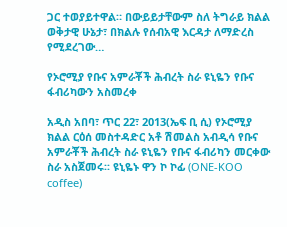ጋር ተወያይተዋል። በውይይታቸውም ስለ ትግራይ ክልል ወቅታዊ ሁኔታ፣ በክልሉ የሰብአዊ እርዳታ ለማድረስ የሚደረገው…

የኦሮሚያ የቡና አምራቾች ሕብረት ስራ ዩኒዬን የቡና ፋብሪካውን አስመረቀ

አዲስ አበባ፣ ጥር 22፣ 2013(ኤፍ ቢ ሲ) የኦሮሚያ ክልል ርዕሰ መስተዳድር አቶ ሽመልስ አብዲሳ የቡና አምራቾች ሕብረት ስራ ዩኒዬን የቡና ፋብሪካን መርቀው ስራ አስጀመሩ፡፡ ዩኒዬኑ ዋን ኮ ኮፊ (ONE-KOO coffee)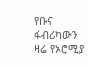የቡና ፋብሪካውን ዛሬ የኦሮሚያ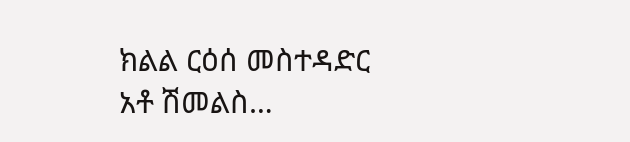ክልል ርዕሰ መስተዳድር አቶ ሽመልስ…